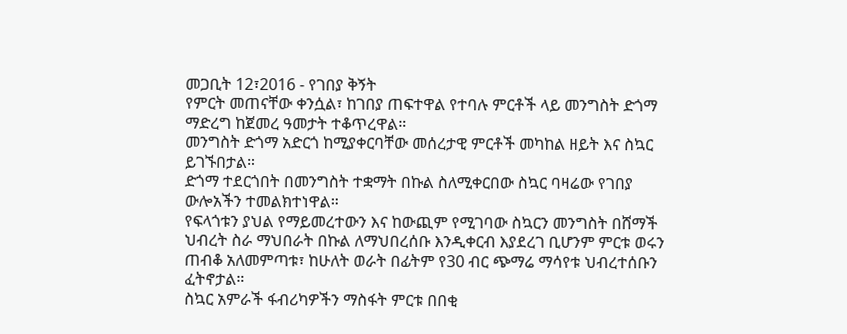መጋቢት 12፣2016 - የገበያ ቅኝት
የምርት መጠናቸው ቀንሷል፣ ከገበያ ጠፍተዋል የተባሉ ምርቶች ላይ መንግስት ድጎማ ማድረግ ከጀመረ ዓመታት ተቆጥረዋል።
መንግስት ድጎማ አድርጎ ከሚያቀርባቸው መሰረታዊ ምርቶች መካከል ዘይት እና ስኳር ይገኙበታል።
ድጎማ ተደርጎበት በመንግስት ተቋማት በኩል ስለሚቀርበው ስኳር ባዛሬው የገበያ ውሎአችን ተመልክተነዋል።
የፍላጎቱን ያህል የማይመረተውን እና ከውጪም የሚገባው ስኳርን መንግስት በሸማች ህብረት ስራ ማህበራት በኩል ለማህበረሰቡ እንዲቀርብ እያደረገ ቢሆንም ምርቱ ወሩን ጠብቆ አለመምጣቱ፣ ከሁለት ወራት በፊትም የ30 ብር ጭማሬ ማሳየቱ ህብረተሰቡን ፈትኖታል።
ስኳር አምራች ፋብሪካዎችን ማስፋት ምርቱ በበቂ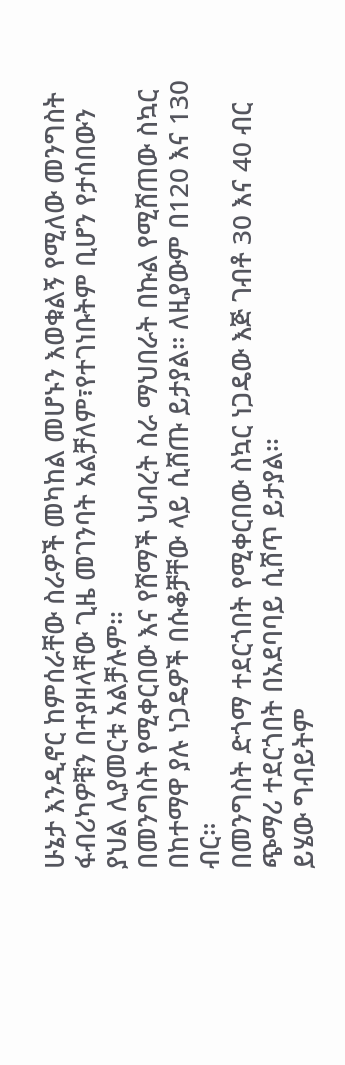ሁኔታ እንዲኖር ከምሰራቸው ስራዎች መካከል መሆኑን እወቁልኝ የሚለው መንግስት ፋብሪካዎቹን በተያዘላቸው ጊዜ መገንባት አልቻለም፣የተገነቡትም ቢሆን የታሰበውን ያህል ሊያመርቱ አልቻሉም፡፡
በመንግስት የሚቀርበው እና የሸማች ህብረት ስራ ማህበራት በኩል የሚሸጠው ስኳር በከተማዋ ያሉ ነጋዴዎች በሱቆቻቸው ላይ ሲሸጡ ይታያል። ለዚያውም በ120 እና 130 ብር።
በመንግስት ድጎማ ተደርጎበት የሚቀርበው ስኳር ነጋዴው እጅ ገብቶ 30 እና 40 ብር ጭማሪ ተደርጎበት በአደባባይ ሲሸጥ ይታያል፡፡
ይሄው ግብይትም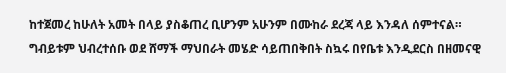ከተጀመረ ከሁለት አመት በላይ ያስቆጠረ ቢሆንም አሁንም በሙከራ ደረጃ ላይ እንዳለ ሰምተናል።
ግብይቱም ህብረተሰቡ ወደ ሸማች ማህበራት መሄድ ሳይጠበቅበት ስኳሩ በየቤቱ እንዲደርስ በዘመናዊ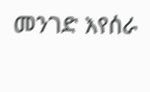መንገድ እየሰራ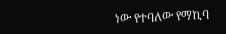ነው የተባለው የማኪባ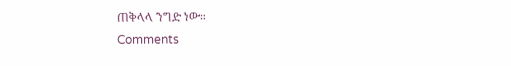ጠቅላላ ንግድ ነው።
Comments